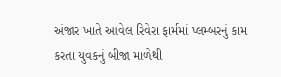અંજાર ખાતે આવેલ રિવેરા ફાર્મમાં પ્લમ્બરનું કામ કરતા યુવકનું બીજા માળેથી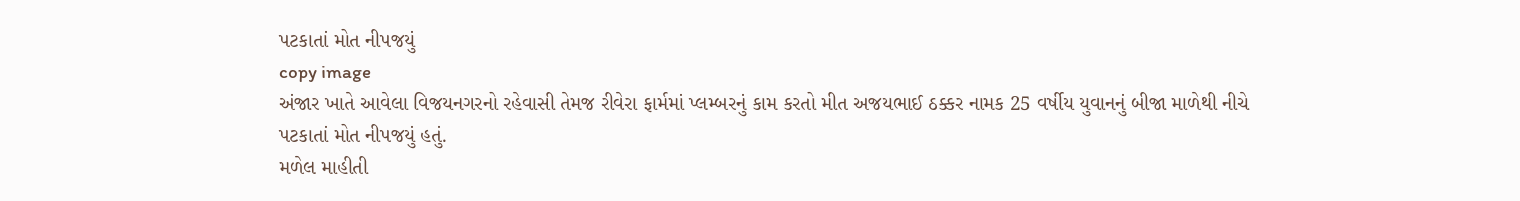પટકાતાં મોત નીપજયું
copy image
અંજાર ખાતે આવેલા વિજયનગરનો રહેવાસી તેમજ રીવેરા ફાર્મમાં પ્લમ્બરનું કામ કરતો મીત અજયભાઈ ઠક્કર નામક 25 વર્ષીય યુવાનનું બીજા માળેથી નીચે પટકાતાં મોત નીપજયું હતું.
મળેલ માહીતી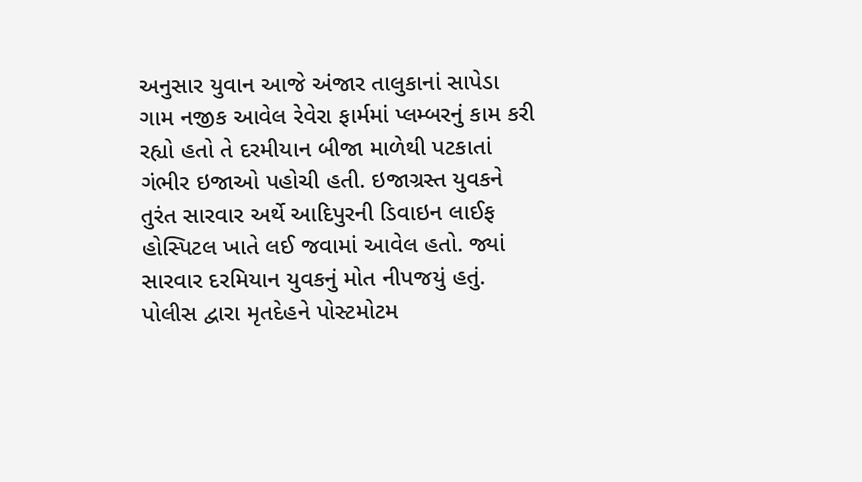અનુસાર યુવાન આજે અંજાર તાલુકાનાં સાપેડા ગામ નજીક આવેલ રેવેરા ફાર્મમાં પ્લમ્બરનું કામ કરી રહ્યો હતો તે દરમીયાન બીજા માળેથી પટકાતાં ગંભીર ઇજાઓ પહોચી હતી. ઇજાગ્રસ્ત યુવકને તુરંત સારવાર અર્થે આદિપુરની ડિવાઇન લાઈફ હોસ્પિટલ ખાતે લઈ જવામાં આવેલ હતો. જ્યાં સારવાર દરમિયાન યુવકનું મોત નીપજયું હતું.
પોલીસ દ્વારા મૃતદેહને પોસ્ટમોટમ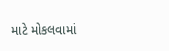માટે મોકલવામાં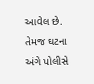આવેલ છે. તેમજ ઘટના અંગે પોલીસે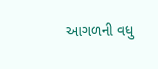આગળની વધુ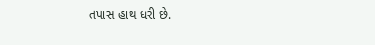તપાસ હાથ ધરી છે.